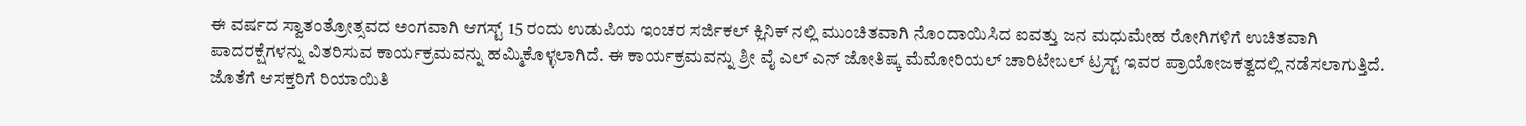ಈ ವರ್ಷದ ಸ್ವಾತಂತ್ರೋತ್ಸವದ ಅಂಗವಾಗಿ ಆಗಸ್ಟ್ 15 ರಂದು ಉಡುಪಿಯ ಇಂಚರ ಸರ್ಜಿಕಲ್ ಕ್ಲಿನಿಕ್ ನಲ್ಲಿ ಮುಂಚಿತವಾಗಿ ನೊಂದಾಯಿಸಿದ ಐವತ್ತು ಜನ ಮಧುಮೇಹ ರೋಗಿಗಳಿಗೆ ಉಚಿತವಾಗಿ ಪಾದರಕ್ಷೆಗಳನ್ನು ವಿತರಿಸುವ ಕಾರ್ಯಕ್ರಮವನ್ನು ಹಮ್ಮಿಕೊಳ್ಳಲಾಗಿದೆ. ಈ ಕಾರ್ಯಕ್ರಮವನ್ನು ಶ್ರೀ ವೈ ಎಲ್ ಎನ್ ಜೋತಿಷ್ಕ ಮೆಮೋರಿಯಲ್ ಚಾರಿಟೇಬಲ್ ಟ್ರಸ್ಟ್ ಇವರ ಪ್ರಾಯೋಜಕತ್ವದಲ್ಲಿ ನಡೆಸಲಾಗುತ್ತಿದೆ.
ಜೊತೆಗೆ ಆಸಕ್ತರಿಗೆ ರಿಯಾಯಿತಿ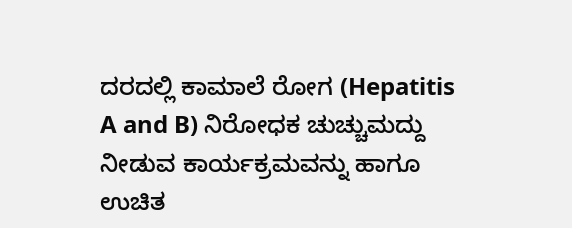ದರದಲ್ಲಿ ಕಾಮಾಲೆ ರೋಗ (Hepatitis A and B) ನಿರೋಧಕ ಚುಚ್ಚುಮದ್ದು ನೀಡುವ ಕಾರ್ಯಕ್ರಮವನ್ನು ಹಾಗೂ ಉಚಿತ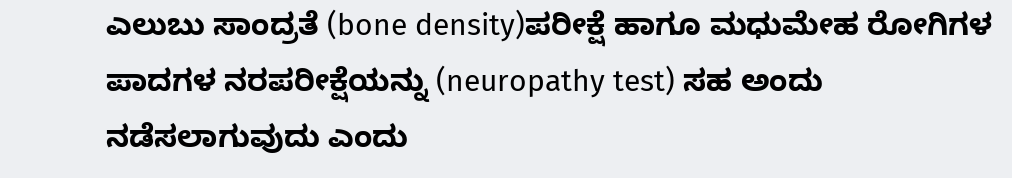ಎಲುಬು ಸಾಂದ್ರತೆ (bone density)ಪರೀಕ್ಷೆ ಹಾಗೂ ಮಧುಮೇಹ ರೋಗಿಗಳ ಪಾದಗಳ ನರಪರೀಕ್ಷೆಯನ್ನು (neuropathy test) ಸಹ ಅಂದು ನಡೆಸಲಾಗುವುದು ಎಂದು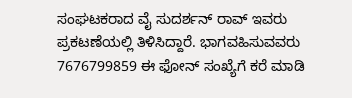ಸಂಘಟಕರಾದ ವೈ ಸುದರ್ಶನ್ ರಾವ್ ಇವರು ಪ್ರಕಟಣೆಯಲ್ಲಿ ತಿಳಿಸಿದ್ದಾರೆ. ಭಾಗವಹಿಸುವವರು 7676799859 ಈ ಫೋನ್ ಸಂಖ್ಯೆಗೆ ಕರೆ ಮಾಡಿ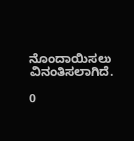ನೊಂದಾಯಿಸಲು ವಿನಂತಿಸಲಾಗಿದೆ.

0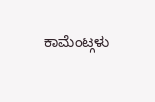ಕಾಮೆಂಟ್ಗಳು